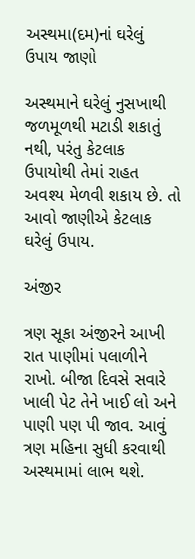અસ્થમા(દમ)નાં ઘરેલું ઉપાય જાણો

અસ્થમાને ઘરેલું નુસખાથી જળમૂળથી મટાડી શકાતું નથી, પરંતુ કેટલાક ઉપાયોથી તેમાં રાહત અવશ્ય મેળવી શકાય છે. તો આવો જાણીએ કેટલાક ઘરેલું ઉપાય.

અંજીર

ત્રણ સૂકા અંજીરને આખી રાત પાણીમાં પલાળીને રાખો. બીજા દિવસે સવારે ખાલી પેટ તેને ખાઈ લો અને પાણી પણ પી જાવ. આવું ત્રણ મહિના સુધી કરવાથી અસ્થમામાં લાભ થશે.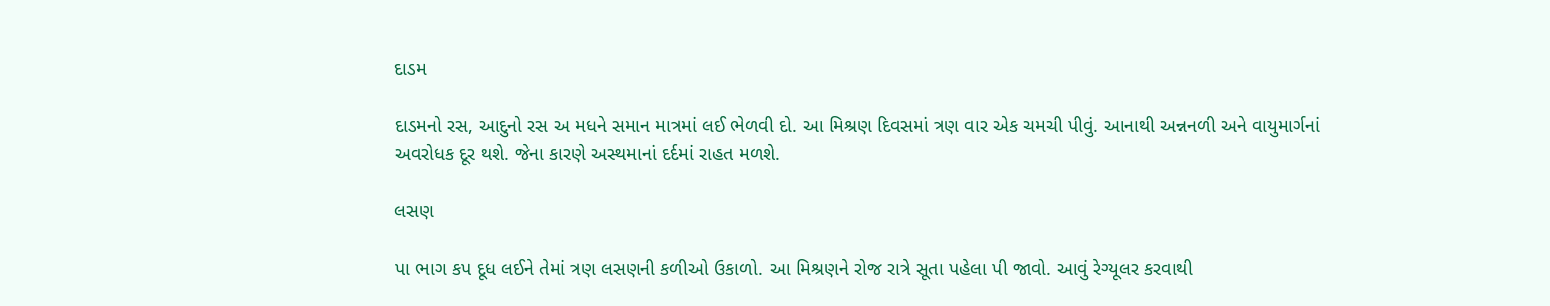દાડમ

દાડમનો રસ, આદુનો રસ અ મધને સમાન માત્રમાં લઈ ભેળવી દો. આ મિશ્રણ દિવસમાં ત્રણ વાર એક ચમચી પીવું. આનાથી અન્નનળી અને વાયુમાર્ગનાં અવરોધક દૂર થશે. જેના કારણે અસ્થમાનાં દર્દમાં રાહત મળશે.

લસણ

પા ભાગ કપ દૂધ લઈને તેમાં ત્રણ લસણની કળીઓ ઉકાળો. આ મિશ્રણને રોજ રાત્રે સૂતા પહેલા પી જાવો. આવું રેગ્યૂલર કરવાથી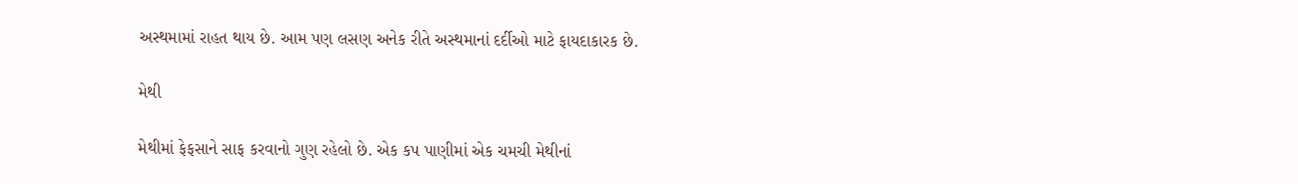અસ્થમામાં રાહત થાય છે. આમ પણ લસણ અનેક રીતે અસ્થમાનાં દર્દીઓ માટે ફાયદાકારક છે.

મેથી

મેથીમાં ફેફસાને સાફ કરવાનો ગુણ રહેલો છે. એક કપ પાણીમાં એક ચમચી મેથીનાં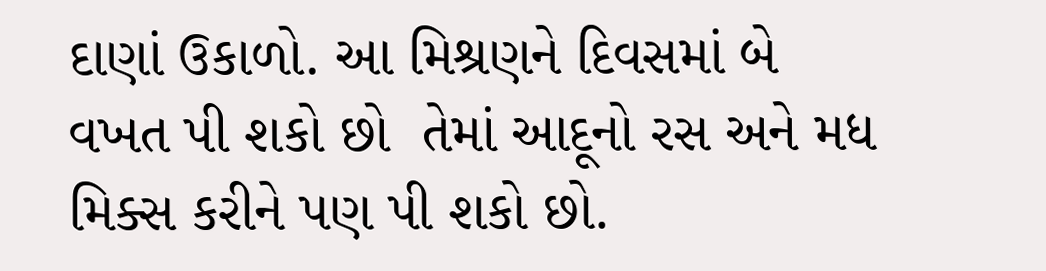દાણાં ઉકાળો. આ મિશ્રણને દિવસમાં બે વખત પી શકો છો  તેમાં આદૂનો રસ અને મધ મિક્સ કરીને પણ પી શકો છો.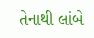તેનાથી લાંબે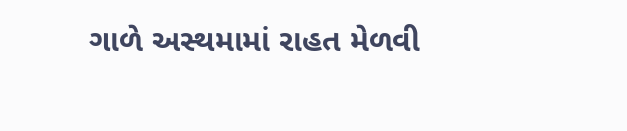ગાળે અસ્થમામાં રાહત મેળવી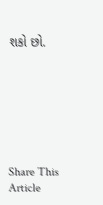શકો છો.







Share This Article